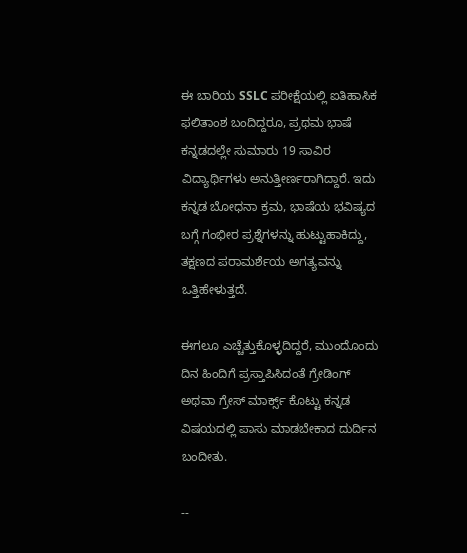ಈ ಬಾರಿಯ SSLC ಪರೀಕ್ಷೆಯಲ್ಲಿ ಐತಿಹಾಸಿಕ ಫಲಿತಾಂಶ ಬಂದಿದ್ದರೂ, ಪ್ರಥಮ ಭಾಷೆ ಕನ್ನಡದಲ್ಲೇ ಸುಮಾರು 19 ಸಾವಿರ ವಿದ್ಯಾರ್ಥಿಗಳು ಅನುತ್ತೀರ್ಣರಾಗಿದ್ದಾರೆ. ಇದು ಕನ್ನಡ ಬೋಧನಾ ಕ್ರಮ, ಭಾಷೆಯ ಭವಿಷ್ಯದ ಬಗ್ಗೆ ಗಂಭೀರ ಪ್ರಶ್ನೆಗಳನ್ನು ಹುಟ್ಟುಹಾಕಿದ್ದು, ತಕ್ಷಣದ ಪರಾಮರ್ಶೆಯ ಅಗತ್ಯವನ್ನು ಒತ್ತಿಹೇಳುತ್ತದೆ.

ಈಗಲೂ ಎಚ್ಚೆತ್ತುಕೊಳ್ಳದಿದ್ದರೆ, ಮುಂದೊಂದು ದಿನ ಹಿಂದಿಗೆ ಪ್ರಸ್ತಾಪಿಸಿದಂತೆ ಗ್ರೇಡಿಂಗ್‌ ಅಥವಾ ಗ್ರೇಸ್‌ ಮಾರ್ಕ್ಸ್‌ ಕೊಟ್ಟು ಕನ್ನಡ ವಿಷಯದಲ್ಲಿ ಪಾಸು ಮಾಡಬೇಕಾದ ದುರ್ದಿನ ಬಂದೀತು.

--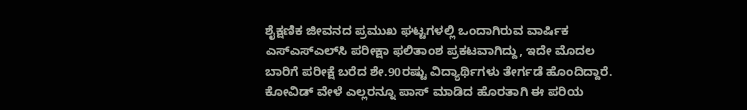ಶೈಕ್ಷಣಿಕ ಜೀವನದ ಪ್ರಮುಖ ಘಟ್ಟಗಳಲ್ಲಿ ಒಂದಾಗಿರುವ ವಾರ್ಷಿಕ ಎಸ್‌ಎಸ್‌ಎಲ್‌ಸಿ ಪರೀಕ್ಷಾ ಫಲಿತಾಂಶ ಪ್ರಕಟವಾಗಿದ್ದು, ಇದೇ ಮೊದಲ ಬಾರಿಗೆ ಪರೀಕ್ಷೆ ಬರೆದ ಶೇ.90ರಷ್ಟು ವಿದ್ಯಾರ್ಥಿಗಳು ತೇರ್ಗಡೆ ಹೊಂದಿದ್ದಾರೆ. ಕೋವಿಡ್‌ ವೇಳೆ ಎಲ್ಲರನ್ನೂ ಪಾಸ್‌ ಮಾಡಿದ ಹೊರತಾಗಿ ಈ ಪರಿಯ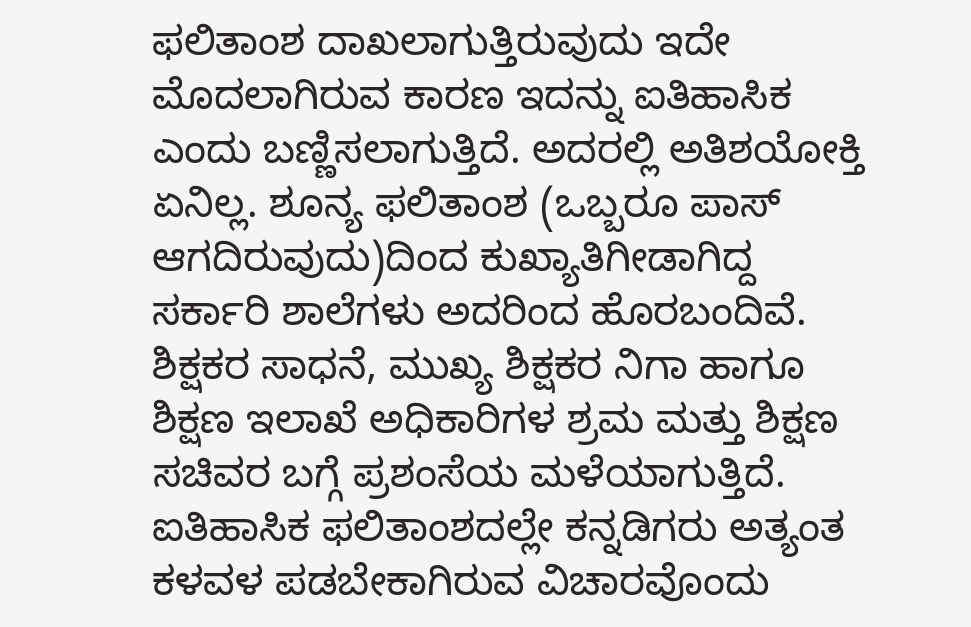ಫಲಿತಾಂಶ ದಾಖಲಾಗುತ್ತಿರುವುದು ಇದೇ ಮೊದಲಾಗಿರುವ ಕಾರಣ ಇದನ್ನು ಐತಿಹಾಸಿಕ ಎಂದು ಬಣ್ಣಿಸಲಾಗುತ್ತಿದೆ. ಅದರಲ್ಲಿ ಅತಿಶಯೋಕ್ತಿ ಏನಿಲ್ಲ. ಶೂನ್ಯ ಫಲಿತಾಂಶ (ಒಬ್ಬರೂ ಪಾಸ್‌ ಆಗದಿರುವುದು)ದಿಂದ ಕುಖ್ಯಾತಿಗೀಡಾಗಿದ್ದ ಸರ್ಕಾರಿ ಶಾಲೆಗಳು ಅದರಿಂದ ಹೊರಬಂದಿವೆ. ಶಿಕ್ಷಕರ ಸಾಧನೆ, ಮುಖ್ಯ ಶಿಕ್ಷಕರ ನಿಗಾ ಹಾಗೂ ಶಿಕ್ಷಣ ಇಲಾಖೆ ಅಧಿಕಾರಿಗಳ ಶ್ರಮ ಮತ್ತು ಶಿಕ್ಷಣ ಸಚಿವರ ಬಗ್ಗೆ ಪ್ರಶಂಸೆಯ ಮಳೆಯಾಗುತ್ತಿದೆ. ಐತಿಹಾಸಿಕ ಫಲಿತಾಂಶದಲ್ಲೇ ಕನ್ನಡಿಗರು ಅತ್ಯಂತ ಕಳವಳ ಪಡಬೇಕಾಗಿರುವ ವಿಚಾರವೊಂದು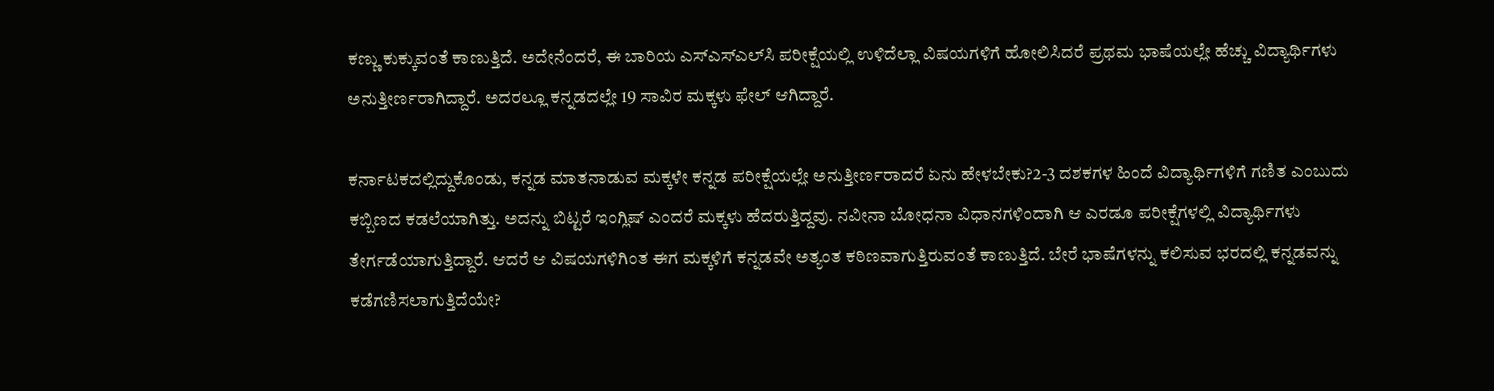ಕಣ್ಣು ಕುಕ್ಕುವಂತೆ ಕಾಣುತ್ತಿದೆ. ಅದೇನೆಂದರೆ, ಈ ಬಾರಿಯ ಎಸ್‌ಎಸ್‌ಎಲ್‌ಸಿ ಪರೀಕ್ಷೆಯಲ್ಲಿ ಉಳಿದೆಲ್ಲಾ ವಿಷಯಗಳಿಗೆ ಹೋಲಿಸಿದರೆ ಪ್ರಥಮ ಭಾಷೆಯಲ್ಲೇ ಹೆಚ್ಚು ವಿದ್ಯಾರ್ಥಿಗಳು ಅನುತ್ತೀರ್ಣರಾಗಿದ್ದಾರೆ. ಅದರಲ್ಲೂ ಕನ್ನಡದಲ್ಲೇ 19 ಸಾವಿರ ಮಕ್ಕಳು ಫೇಲ್‌ ಆಗಿದ್ದಾರೆ.

ಕರ್ನಾಟಕದಲ್ಲಿದ್ದುಕೊಂಡು, ಕನ್ನಡ ಮಾತನಾಡುವ ಮಕ್ಕಳೇ ಕನ್ನಡ ಪರೀಕ್ಷೆಯಲ್ಲೇ ಅನುತ್ತೀರ್ಣರಾದರೆ ಏನು ಹೇಳಬೇಕು?2-3 ದಶಕಗಳ ಹಿಂದೆ ವಿದ್ಯಾರ್ಥಿಗಳಿಗೆ ಗಣಿತ ಎಂಬುದು ಕಬ್ಬಿಣದ ಕಡಲೆಯಾಗಿತ್ತು. ಅದನ್ನು ಬಿಟ್ಟರೆ ಇಂಗ್ಲಿಷ್‌ ಎಂದರೆ ಮಕ್ಕಳು ಹೆದರುತ್ತಿದ್ದವು. ನವೀನಾ ಬೋಧನಾ ವಿಧಾನಗಳಿಂದಾಗಿ ಆ ಎರಡೂ ಪರೀಕ್ಷೆಗಳಲ್ಲಿ ವಿದ್ಯಾರ್ಥಿಗಳು ತೇರ್ಗಡೆಯಾಗುತ್ತಿದ್ದಾರೆ. ಆದರೆ ಆ ವಿಷಯಗಳಿಗಿಂತ ಈಗ ಮಕ್ಕಳಿಗೆ ಕನ್ನಡವೇ ಅತ್ಯಂತ ಕಠಿಣವಾಗುತ್ತಿರುವಂತೆ ಕಾಣುತ್ತಿದೆ. ಬೇರೆ ಭಾಷೆಗಳನ್ನು ಕಲಿಸುವ ಭರದಲ್ಲಿ ಕನ್ನಡವನ್ನು ಕಡೆಗಣಿಸಲಾಗುತ್ತಿದೆಯೇ?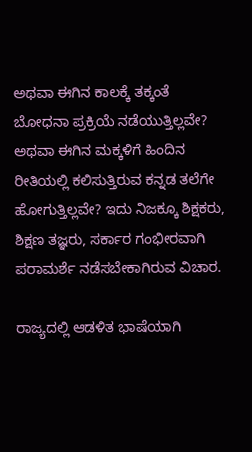ಅಥವಾ ಈಗಿನ ಕಾಲಕ್ಕೆ ತಕ್ಕಂತೆ ಬೋಧನಾ ಪ್ರಕ್ರಿಯೆ ನಡೆಯುತ್ತಿಲ್ಲವೇ? ಅಥವಾ ಈಗಿನ ಮಕ್ಕಳಿಗೆ ಹಿಂದಿನ ರೀತಿಯಲ್ಲಿ ಕಲಿಸುತ್ತಿರುವ ಕನ್ನಡ ತಲೆಗೇ ಹೋಗುತ್ತಿಲ್ಲವೇ? ಇದು ನಿಜಕ್ಕೂ ಶಿಕ್ಷಕರು, ಶಿಕ್ಷಣ ತಜ್ಞರು, ಸರ್ಕಾರ ಗಂಭೀರವಾಗಿ ಪರಾಮರ್ಶೆ ನಡೆಸಬೇಕಾಗಿರುವ ವಿಚಾರ.

ರಾಜ್ಯದಲ್ಲಿ ಆಡಳಿತ ಭಾಷೆಯಾಗಿ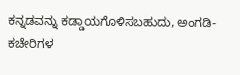ಕನ್ನಡವನ್ನು ಕಡ್ಡಾಯಗೊಳಿಸಬಹುದು, ಅಂಗಡಿ- ಕಚೇರಿಗಳ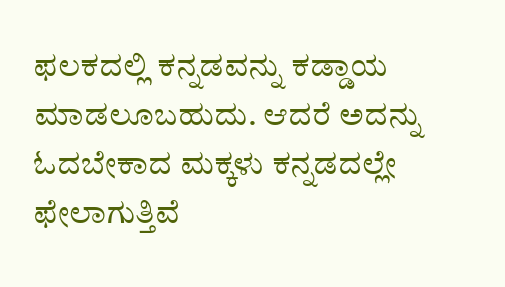ಫಲಕದಲ್ಲಿ ಕನ್ನಡವನ್ನು ಕಡ್ಡಾಯ ಮಾಡಲೂಬಹುದು. ಆದರೆ ಅದನ್ನು ಓದಬೇಕಾದ ಮಕ್ಕಳು ಕನ್ನಡದಲ್ಲೇ ಫೇಲಾಗುತ್ತಿವೆ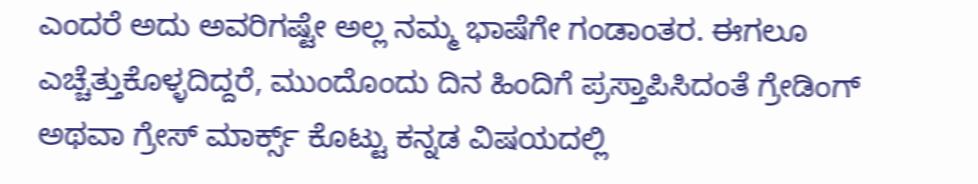ಎಂದರೆ ಅದು ಅವರಿಗಷ್ಟೇ ಅಲ್ಲ ನಮ್ಮ ಭಾಷೆಗೇ ಗಂಡಾಂತರ. ಈಗಲೂ ಎಚ್ಚೆತ್ತುಕೊಳ್ಳದಿದ್ದರೆ, ಮುಂದೊಂದು ದಿನ ಹಿಂದಿಗೆ ಪ್ರಸ್ತಾಪಿಸಿದಂತೆ ಗ್ರೇಡಿಂಗ್‌ ಅಥವಾ ಗ್ರೇಸ್‌ ಮಾರ್ಕ್ಸ್‌ ಕೊಟ್ಟು ಕನ್ನಡ ವಿಷಯದಲ್ಲಿ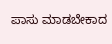ಪಾಸು ಮಾಡಬೇಕಾದ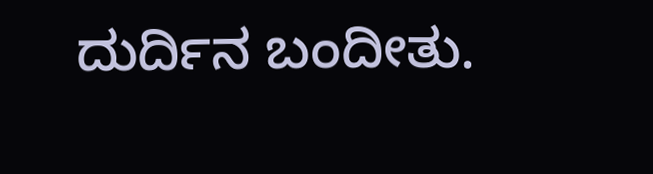ದುರ್ದಿನ ಬಂದೀತು.